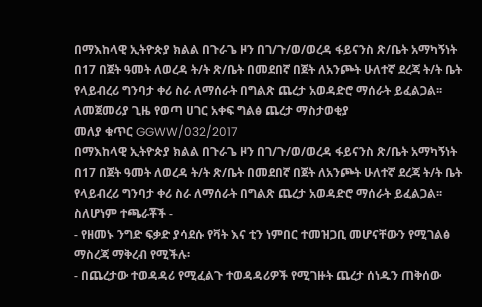በማእከላዊ ኢትዮጵያ ክልል በጉራጌ ዞን በገ/ጉ/ወ/ወረዳ ፋይናንስ ጽ/ቤት አማካኝነት በ17 በጀት ዓመት ለወረዳ ት/ት ጽ/ቤት በመደበኛ በጀት ለአንጮት ሁለተኛ ደረጃ ት/ት ቤት የላይብረሪ ግንባታ ቀሪ ስራ ለማሰራት በግልጽ ጨረታ አወዳድሮ ማሰራት ይፈልጋል፡፡
ለመጀመሪያ ጊዜ የወጣ ሀገር አቀፍ ግልፅ ጨረታ ማስታወቂያ
መለያ ቁጥር GGWW/032/2017
በማእከላዊ ኢትዮጵያ ክልል በጉራጌ ዞን በገ/ጉ/ወ/ወረዳ ፋይናንስ ጽ/ቤት አማካኝነት በ17 በጀት ዓመት ለወረዳ ት/ት ጽ/ቤት በመደበኛ በጀት ለአንጮት ሁለተኛ ደረጃ ት/ት ቤት የላይብረሪ ግንባታ ቀሪ ስራ ለማሰራት በግልጽ ጨረታ አወዳድሮ ማሰራት ይፈልጋል፡፡ ስለሆነም ተጫራቾች -
- የዘመኑ ንግድ ፍቃድ ያሳደሱ የቫት እና ቲን ነምበር ተመዝጋቢ መሆናቸውን የሚገልፅ ማስረጃ ማቅረብ የሚችሉ፡
- በጨረታው ተወዳዳሪ የሚፈልጉ ተወዳዳሪዎች የሚገዙት ጨረታ ሰነዱን ጠቅሰው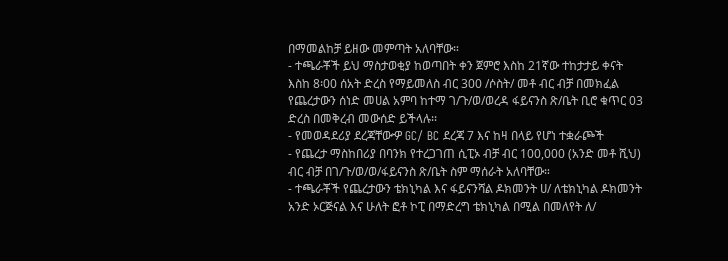በማመልከቻ ይዘው መምጣት አለባቸው።
- ተጫራቾች ይህ ማስታወቂያ ከወጣበት ቀን ጀምሮ እስከ 21ኛው ተከታታይ ቀናት እስከ 8፡00 ሰአት ድረስ የማይመለስ ብር 300 /ሶስት/ መቶ ብር ብቻ በመክፈል የጨረታውን ሰነድ መሀል አምባ ከተማ ገ/ጉ/ወ/ወረዳ ፋይናንስ ጽ/ቤት ቢሮ ቁጥር 03 ድረስ በመቅረብ መውሰድ ይችላሉ፡፡
- የመወዳደሪያ ደረጃቸውዏ GC/ BC ደረጃ 7 እና ከዛ በላይ የሆነ ተቋራጮች
- የጨረታ ማስከበሪያ በባንክ የተረጋገጠ ሲፒኦ ብቻ ብር 100,000 (አንድ መቶ ሺህ) ብር ብቻ በገ/ጉ/ወ/ወ/ፋይናንስ ጽ/ቤት ስም ማሰራት አለባቸው።
- ተጫራቾች የጨረታውን ቴክኒካል እና ፋይናንሻል ዶክመንት ሀ/ ለቴክኒካል ዶክመንት አንድ ኦርጅናል እና ሁለት ፎቶ ኮፒ በማድረግ ቴክኒካል በሚል በመለየት ለ/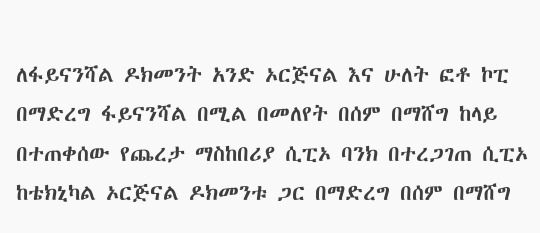ለፋይናንሻል ዶክመንት አንድ ኦርጅናል እና ሁለት ፎቶ ኮፒ በማድረግ ፋይናንሻል በሚል በመለየት በሰም በማሸግ ከላይ በተጠቀሰው የጨረታ ማስከበሪያ ሲፒኦ ባንክ በተረጋገጠ ሲፒኦ ከቴክኒካል ኦርጅናል ዶክመንቱ ጋር በማድረግ በሰም በማሸግ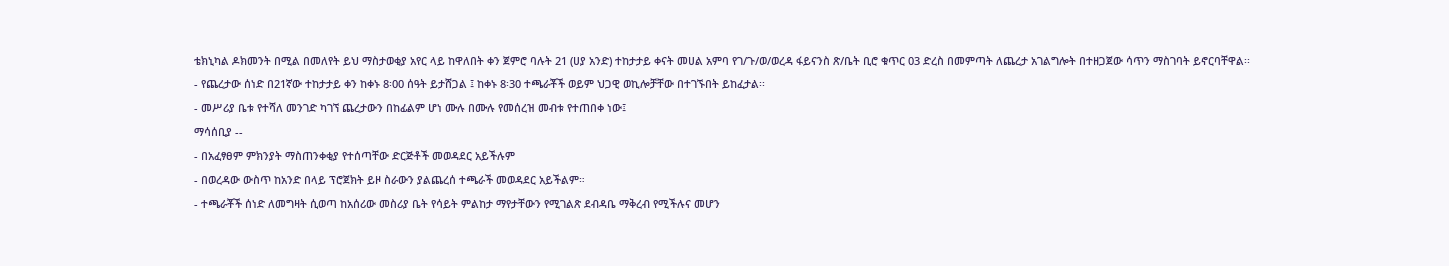ቴክኒካል ዶክመንት በሚል በመለየት ይህ ማስታወቂያ አየር ላይ ከዋለበት ቀን ጀምሮ ባሉት 21 (ሀያ አንድ) ተከታታይ ቀናት መሀል አምባ የገ/ጉ/ወ/ወረዳ ፋይናንስ ጽ/ቤት ቢሮ ቁጥር 03 ድረስ በመምጣት ለጨረታ አገልግሎት በተዘጋጀው ሳጥን ማስገባት ይኖርባቸዋል፡፡
- የጨረታው ሰነድ በ21ኛው ተከታታይ ቀን ከቀኑ 8፡00 ሰዓት ይታሸጋል ፤ ከቀኑ 8፡30 ተጫራቾች ወይም ህጋዊ ወኪሎቻቸው በተገኙበት ይከፈታል፡፡
- መሥሪያ ቤቱ የተሻለ መንገድ ካገኘ ጨረታውን በከፊልም ሆነ ሙሉ በሙሉ የመሰረዝ መብቱ የተጠበቀ ነው፤
ማሳሰቢያ --
- በአፈፃፀም ምክንያት ማስጠንቀቂያ የተሰጣቸው ድርጅቶች መወዳደር አይችሉም
- በወረዳው ውስጥ ከአንድ በላይ ፕሮጀክት ይዞ ስራውን ያልጨረሰ ተጫራች መወዳደር አይችልም።
- ተጫራቾች ሰነድ ለመግዛት ሲወጣ ከአሰሪው መስሪያ ቤት የሳይት ምልከታ ማየታቸውን የሚገልጽ ደብዳቤ ማቅረብ የሚችሉና መሆን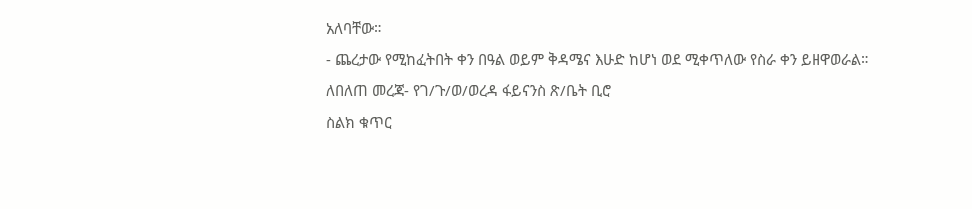አለባቸው።
- ጨረታው የሚከፈትበት ቀን በዓል ወይም ቅዳሜና እሁድ ከሆነ ወደ ሚቀጥለው የስራ ቀን ይዘዋወራል።
ለበለጠ መረጃ‐ የገ/ጉ/ወ/ወረዳ ፋይናንስ ጽ/ቤት ቢሮ
ስልክ ቁጥር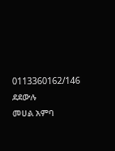0113360162/146 ደደውሉ
መሀል አምባ